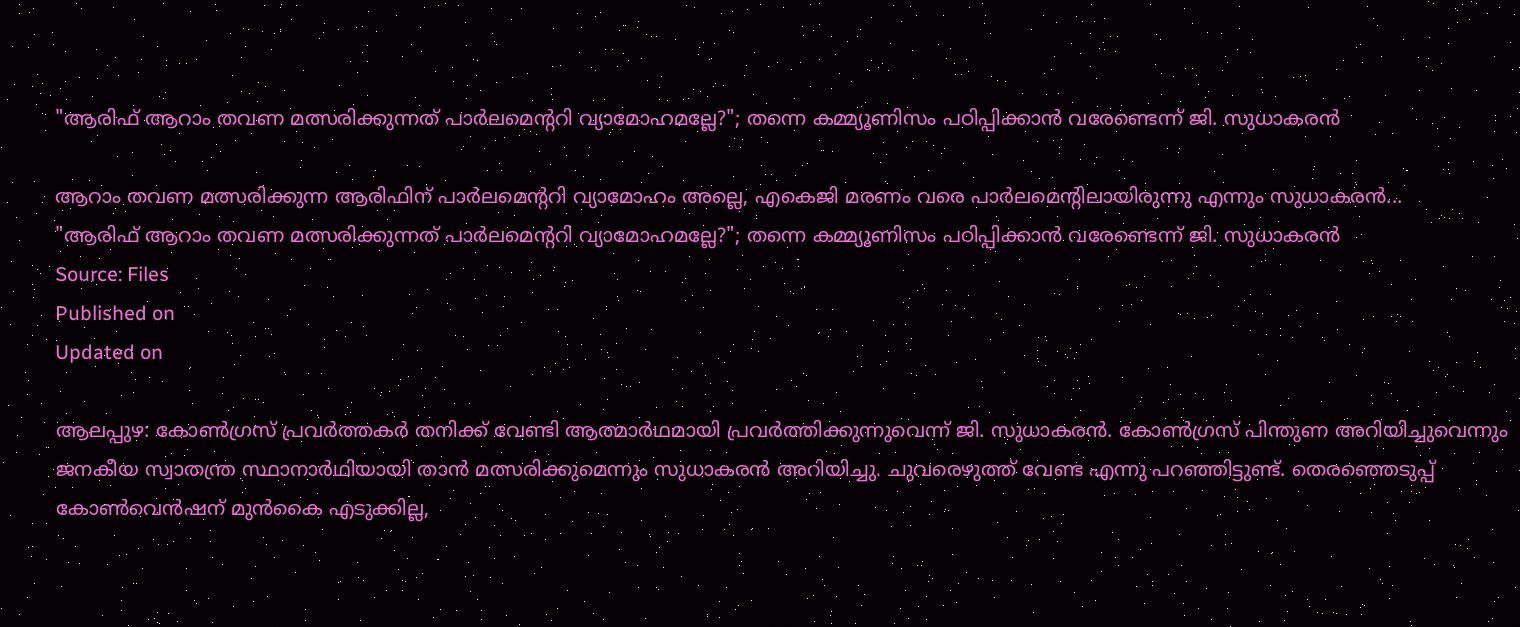"ആരിഫ് ആറാം തവണ മത്സരിക്കുന്നത് പാർലമെൻ്ററി വ്യാമോഹമല്ലേ?"; തന്നെ കമ്മ്യൂണിസം പഠിപ്പിക്കാൻ വരേണ്ടെന്ന് ജി. സുധാകരൻ

ആറാം തവണ മത്സരിക്കുന്ന ആരിഫിന് പാർലമെന്ററി വ്യാമോഹം അല്ലെ, എകെജി മരണം വരെ പാർലമെന്റിലായിരുന്നു എന്നും സുധാകരൻ...
"ആരിഫ് ആറാം തവണ മത്സരിക്കുന്നത് പാർലമെൻ്ററി വ്യാമോഹമല്ലേ?"; തന്നെ കമ്മ്യൂണിസം പഠിപ്പിക്കാൻ വരേണ്ടെന്ന് ജി. സുധാകരൻ
Source: Files
Published on
Updated on

ആലപ്പുഴ: കോൺഗ്രസ്‌ പ്രവർത്തകർ തനിക്ക് വേണ്ടി ആത്മാർഥമായി പ്രവർത്തിക്കുന്നുവെന്ന് ജി. സുധാകരൻ. കോൺഗ്രസ്‌ പിന്തുണ അറിയിച്ചുവെന്നും ജനകീയ സ്വാതന്ത്ര സ്ഥാനാർഥിയായി താൻ മത്സരിക്കുമെന്നും സുധാകരൻ അറിയിച്ചു. ചുവരെഴുത്ത് വേണ്ട എന്നു പറഞ്ഞിട്ടുണ്ട്. തെരഞ്ഞെടുപ്പ് കോൺവെൻഷന് മുൻകൈ എടുക്കില്ല,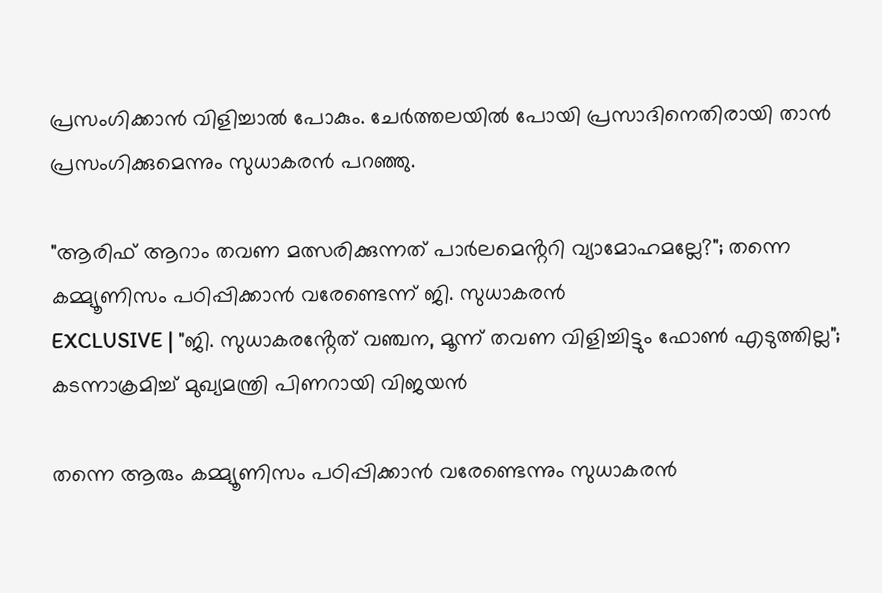പ്രസംഗിക്കാൻ വിളിച്ചാൽ പോകും. ചേർത്തലയിൽ പോയി പ്രസാദിനെതിരായി താൻ പ്രസംഗിക്കുമെന്നും സുധാകരൻ പറഞ്ഞു.

"ആരിഫ് ആറാം തവണ മത്സരിക്കുന്നത് പാർലമെൻ്ററി വ്യാമോഹമല്ലേ?"; തന്നെ കമ്മ്യൂണിസം പഠിപ്പിക്കാൻ വരേണ്ടെന്ന് ജി. സുധാകരൻ
EXCLUSIVE | "ജി. സുധാകരൻ്റേത് വഞ്ചന, മൂന്ന് തവണ വിളിച്ചിട്ടും ഫോൺ എടുത്തില്ല"; കടന്നാക്രമിച്ച് മുഖ്യമന്ത്രി പിണറായി വിജയൻ

തന്നെ ആരും കമ്മ്യൂണിസം പഠിപ്പിക്കാൻ വരേണ്ടെന്നും സുധാകരൻ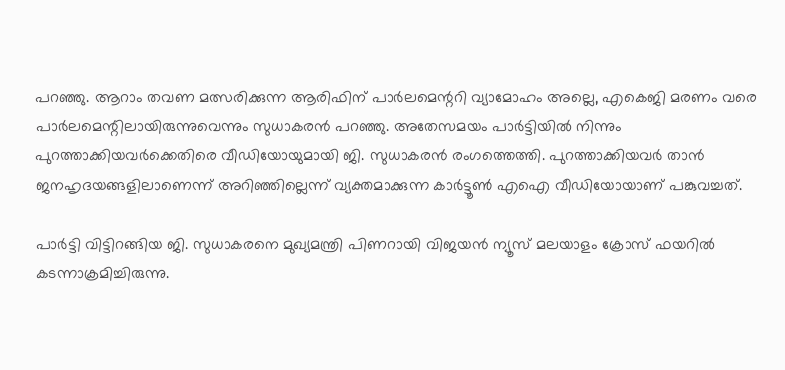പറഞ്ഞു. ആറാം തവണ മത്സരിക്കുന്ന ആരിഫിന് പാർലമെന്ററി വ്യാമോഹം അല്ലെ, എകെജി മരണം വരെ പാർലമെന്റിലായിരുന്നുവെന്നും സുധാകരൻ പറഞ്ഞു. അതേസമയം പാർട്ടിയിൽ നിന്നും പുറത്താക്കിയവർക്കെതിരെ വീഡിയോയുമായി ജി. സുധാകരൻ രംഗത്തെത്തി. പുറത്താക്കിയവർ താൻ ജനഹൃദയങ്ങളിലാണെന്ന് അറിഞ്ഞില്ലെന്ന് വ്യക്തമാക്കുന്ന കാർട്ടൂൺ എഐ വീഡിയോയാണ് പങ്കുവച്ചത്.

പാർട്ടി വിട്ടിറങ്ങിയ ജി. സുധാകരനെ മുഖ്യമന്ത്രി പിണറായി വിജയൻ ന്യൂസ് മലയാളം ക്രോസ് ഫയറിൽ കടന്നാക്രമിച്ചിരുന്നു.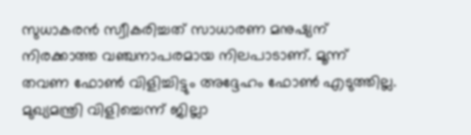സുധാകരൻ സ്വീകരിച്ചത് സാധാരണ മനുഷ്യന് നിരക്കാത്ത വഞ്ചനാപരമായ നിലപാടാണ്. മൂന്ന് തവണ ഫോൺ വിളിച്ചിട്ടും അദ്ദേഹം ഫോൺ എടുത്തില്ല. മുഖ്യമന്ത്രി വിളിച്ചെന്ന് ജില്ലാ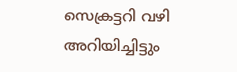സെക്രട്ടറി വഴി അറിയിച്ചിട്ടും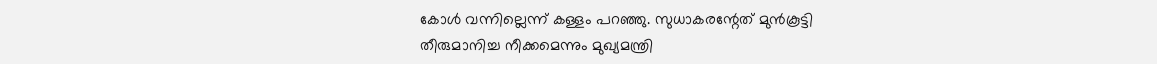കോൾ വന്നില്ലെന്ന് കള്ളം പറഞ്ഞു. സുധാകരന്റേത് മുൻകൂട്ടി തീരുമാനിച്ച നീക്കമെന്നും മുഖ്യമന്ത്രി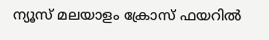ന്യൂസ് മലയാളം ക്രോസ് ഫയറിൽ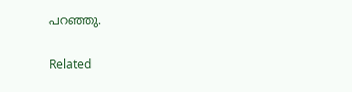പറഞ്ഞു.

Related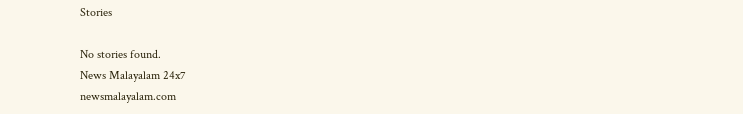Stories

No stories found.
News Malayalam 24x7
newsmalayalam.com